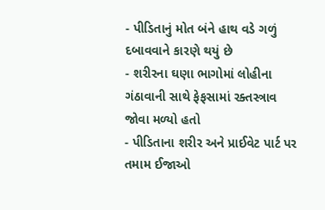- પીડિતાનું મોત બંને હાથ વડે ગળું દબાવવાને કારણે થયું છે
- શરીરના ઘણા ભાગોમાં લોહીના ગંઠાવાની સાથે ફેફસામાં રક્તસ્ત્રાવ જોવા મળ્યો હતો
- પીડિતાના શરીર અને પ્રાઈવેટ પાર્ટ પર તમામ ઈજાઓ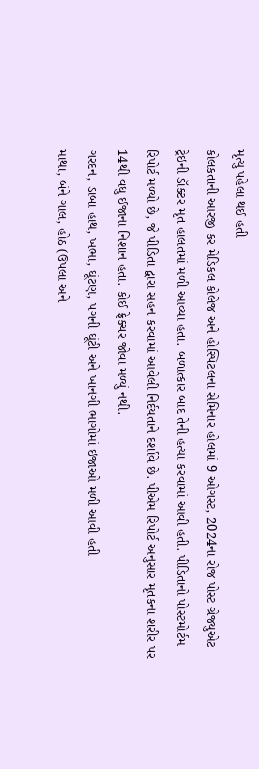મૃત્યુ પહેલા થઈ હતી
કોલકતાની આરજી કર મેડિકલ કોલેજ અને હોસ્પિટલના સેમિનાર હોલમાં 9 ઓગસ્ટ, 2024ના રોજ પોસ્ટ ગ્રેજ્યુએટ ટ્રેઇની ડૉક્ટર મૃત હાલતમાં મળી આવ્યા હતા. બળાત્કાર બાદ તેની હત્યા કરવામાં આવી હતી. પીડિતાનો પોસ્ટમોર્ટમ રિપોર્ટ મળ્યો છે, જે પીડિતા દ્વારા સહન કરવામાં આવેલી નિર્દયતાને દર્શાવે છે. પીએમ રિપોર્ટ અનુસાર મૃતકના શરીર પર 14થી વધુ ઈજાના નિશાન હતા. કોઈ ફ્રેક્ચર જોવા મળ્યું નથી.
ગરદન, ડાબા હાથ, ખભા, ઘૂંટણ, પગની ઘૂંટી અને ખાનગી ભાગોમાં ઇજાઓ મળી આવી હતી
માથા, બંને ગાલ, હોઠ (ઉપલા અને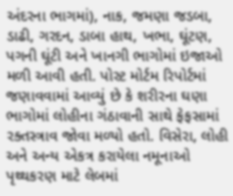અંદરના ભાગમાં), નાક, જમણા જડબા, ડાઢી, ગરદન, ડાબા હાથ, ખભા, ઘૂંટણ, પગની ઘૂંટી અને ખાનગી ભાગોમાં ઇજાઓ મળી આવી હતી. પોસ્ટ મોર્ટમ રિપોર્ટમાં જણાવવામાં આવ્યું છે કે શરીરના ઘણા ભાગોમાં લોહીના ગંઠાવાની સાથે ફેફસામાં રક્તસ્ત્રાવ જોવા મળ્યો હતો. વિસેરા, લોહી અને અન્ય એકત્ર કરાયેલા નમૂનાઓ પૃથ્થકરણ માટે લેબમાં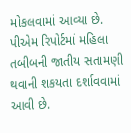મોકલવામાં આવ્યા છે.
પીએમ રિપોર્ટમાં મહિલા તબીબની જાતીય સતામણી થવાની શકયતા દર્શાવવામાં આવી છે.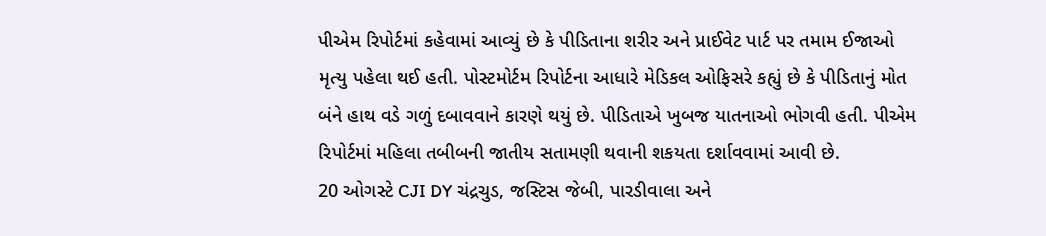પીએમ રિપોર્ટમાં કહેવામાં આવ્યું છે કે પીડિતાના શરીર અને પ્રાઈવેટ પાર્ટ પર તમામ ઈજાઓ મૃત્યુ પહેલા થઈ હતી. પોસ્ટમોર્ટમ રિપોર્ટના આધારે મેડિકલ ઓફિસરે કહ્યું છે કે પીડિતાનું મોત બંને હાથ વડે ગળું દબાવવાને કારણે થયું છે. પીડિતાએ ખુબજ યાતનાઓ ભોગવી હતી. પીએમ રિપોર્ટમાં મહિલા તબીબની જાતીય સતામણી થવાની શકયતા દર્શાવવામાં આવી છે.
20 ઓગસ્ટે CJI DY ચંદ્રચુડ, જસ્ટિસ જેબી, પારડીવાલા અને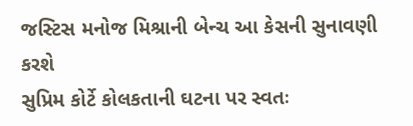જસ્ટિસ મનોજ મિશ્રાની બેન્ચ આ કેસની સુનાવણી કરશે
સુપ્રિમ કોર્ટે કોલકતાની ઘટના પર સ્વતઃ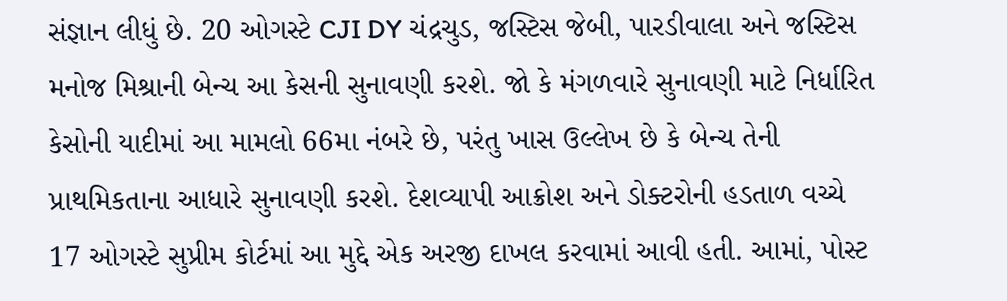સંજ્ઞાન લીધું છે. 20 ઓગસ્ટે CJI DY ચંદ્રચુડ, જસ્ટિસ જેબી, પારડીવાલા અને જસ્ટિસ મનોજ મિશ્રાની બેન્ચ આ કેસની સુનાવણી કરશે. જો કે મંગળવારે સુનાવણી માટે નિર્ધારિત કેસોની યાદીમાં આ મામલો 66મા નંબરે છે, પરંતુ ખાસ ઉલ્લેખ છે કે બેન્ચ તેની પ્રાથમિકતાના આધારે સુનાવણી કરશે. દેશવ્યાપી આક્રોશ અને ડોક્ટરોની હડતાળ વચ્ચે 17 ઓગસ્ટે સુપ્રીમ કોર્ટમાં આ મુદ્દે એક અરજી દાખલ કરવામાં આવી હતી. આમાં, પોસ્ટ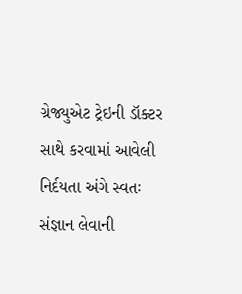ગ્રેજ્યુએટ ટ્રેઇની ડૉક્ટર સાથે કરવામાં આવેલી નિર્દયતા અંગે સ્વતઃ સંજ્ઞાન લેવાની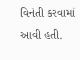વિનંતી કરવામાં આવી હતી.